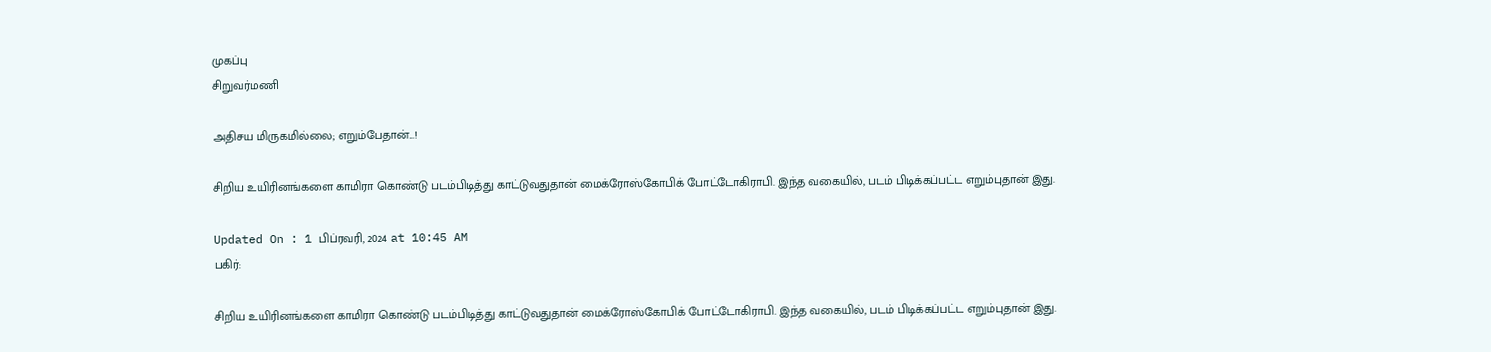முகப்பு
சிறுவர்மணி

அதிசய மிருகமில்லை; எறும்பேதான்...!

சிறிய உயிரினங்களை காமிரா கொண்டு படம்பிடித்து காட்டுவதுதான் மைக்ரோஸ்கோபிக் போட்டோகிராபி. இந்த வகையில், படம் பிடிக்கப்பட்ட எறும்புதான் இது.

Updated On : 1 பிப்ரவரி, 2024 at 10:45 AM
பகிர்:

சிறிய உயிரினங்களை காமிரா கொண்டு படம்பிடித்து காட்டுவதுதான் மைக்ரோஸ்கோபிக் போட்டோகிராபி. இந்த வகையில், படம் பிடிக்கப்பட்ட எறும்புதான் இது.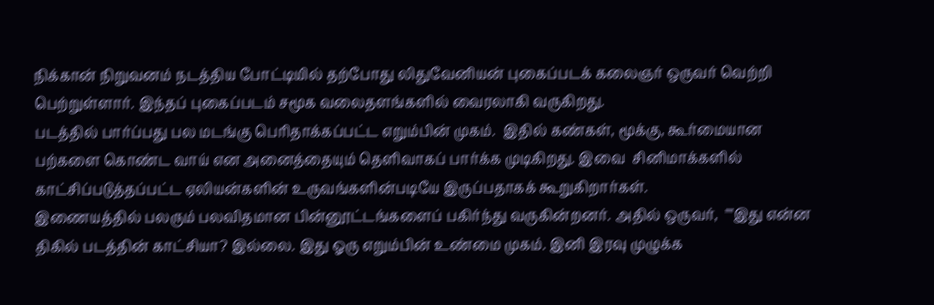நிக்கான் நிறுவனம் நடத்திய போட்டியில் தற்போது லிதுவேனியன் புகைப்படக் கலைஞர் ஒருவர் வெற்றி பெற்றுள்ளார். இந்தப் புகைப்படம் சமூக வலைதளங்களில் வைரலாகி வருகிறது.
படத்தில் பார்ப்பது பல மடங்கு பெரிதாக்கப்பட்ட எறும்பின் முகம்.  இதில் கண்கள், மூக்கு, கூர்மையான பற்களை கொண்ட வாய் என அனைத்தையும் தெளிவாகப் பார்க்க முடிகிறது. இவை  சினிமாக்களில் காட்சிப்படுத்தப்பட்ட ஏலியன்களின் உருவங்களின்படியே இருப்பதாகக் கூறுகிறார்கள்.
இணையத்தில் பலரும் பலவிதமான பின்னூட்டங்களைப் பகிர்ந்து வருகின்றனர். அதில் ஒருவர்,  ""இது என்ன திகில் படத்தின் காட்சியா? இல்லை. இது ஓரு எறும்பின் உண்மை முகம். இனி இரவு முழுக்க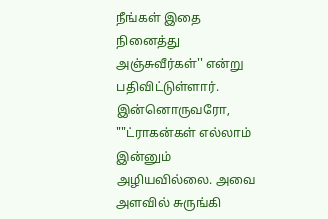நீங்கள் இதை நினைத்து அஞ்சுவீர்கள்'' என்று பதிவிட்டுள்ளார். இன்னொருவரோ, ""ட்ராகன்கள் எல்லாம் இன்னும் அழியவில்லை. அவை அளவில் சுருங்கி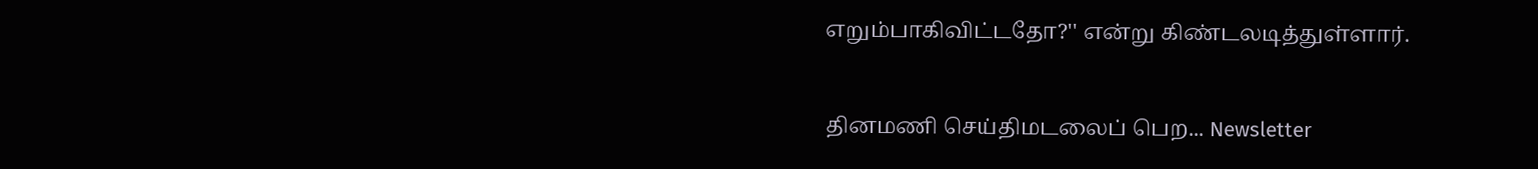எறும்பாகிவிட்டதோ?'' என்று கிண்டலடித்துள்ளார்.

தினமணி செய்திமடலைப் பெற... Newsletter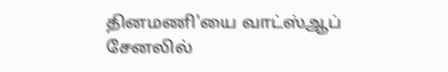தினமணி'யை வாட்ஸ்ஆப் சேனலில்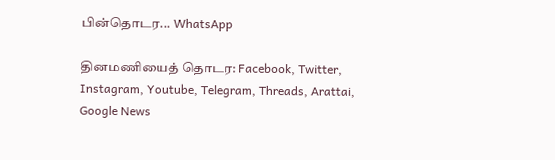பின்தொடர... WhatsApp

தினமணியைத் தொடர: Facebook, Twitter, Instagram, Youtube, Telegram, Threads, Arattai, Google News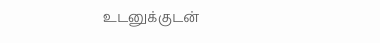உடனுக்குடன்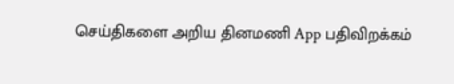செய்திகளை அறிய தினமணி App பதிவிறக்கம்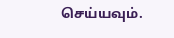செய்யவும்.